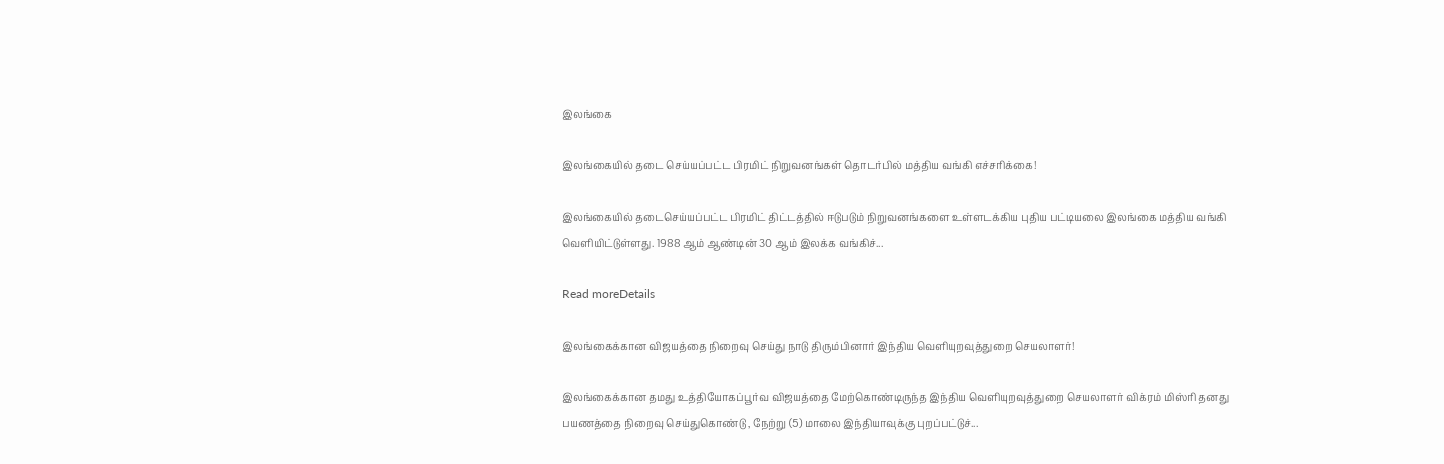இலங்கை

இலங்கையில் தடை செய்யப்பட்ட பிரமிட் நிறுவனங்கள் தொடர்பில் மத்திய வங்கி எச்சரிக்கை!

இலங்கையில் தடைசெய்யப்பட்ட பிரமிட் திட்டத்தில் ஈடுபடும் நிறுவனங்களை உள்ளடக்கிய புதிய பட்டியலை இலங்கை மத்திய வங்கி வௌியிட்டுள்ளது. 1988 ஆம் ஆண்டின் 30 ஆம் இலக்க வங்கிச்...

Read moreDetails

இலங்கைக்கான விஜயத்தை நிறைவு செய்து நாடு திரும்பினார் இந்திய வௌியுறவுத்துறை செயலாளர்!

இலங்கைக்கான தமது உத்தியோகப்பூர்வ விஜயத்தை மேற்கொண்டிருந்த இந்திய வௌியுறவுத்துறை செயலாளர் விக்ரம் மிஸ்ரி தனது பயணத்தை நிறைவு செய்துகொண்டு , நேற்று (5) மாலை இந்தியாவுக்கு புறப்பட்டுச்...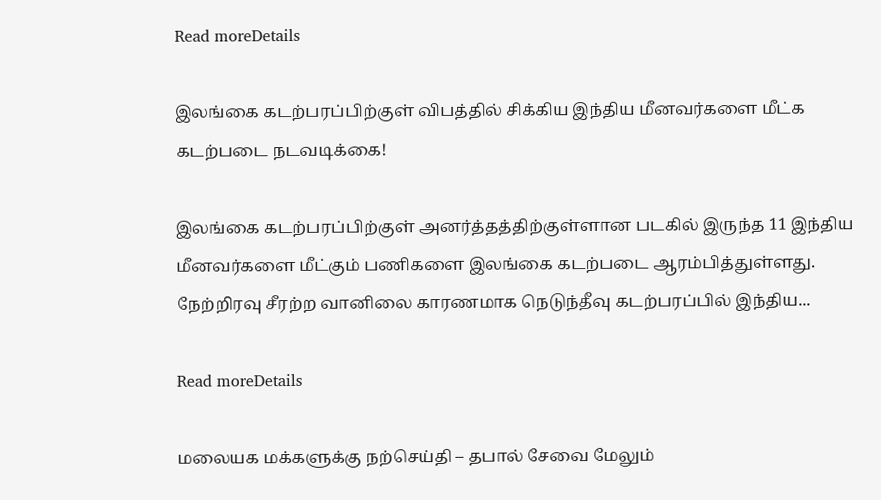Read moreDetails

இலங்கை கடற்பரப்பிற்குள் விபத்தில் சிக்கிய இந்திய மீனவர்களை மீட்க கடற்படை நடவடிக்கை!

இலங்கை கடற்பரப்பிற்குள் அனர்த்தத்திற்குள்ளான படகில் இருந்த 11 இந்திய மீனவர்களை மீட்கும் பணிகளை இலங்கை கடற்படை ஆரம்பித்துள்ளது. நேற்றிரவு சீரற்ற வானிலை காரணமாக நெடுந்தீவு கடற்பரப்பில் இந்திய...

Read moreDetails

மலையக மக்களுக்கு நற்செய்தி – தபால் சேவை மேலும்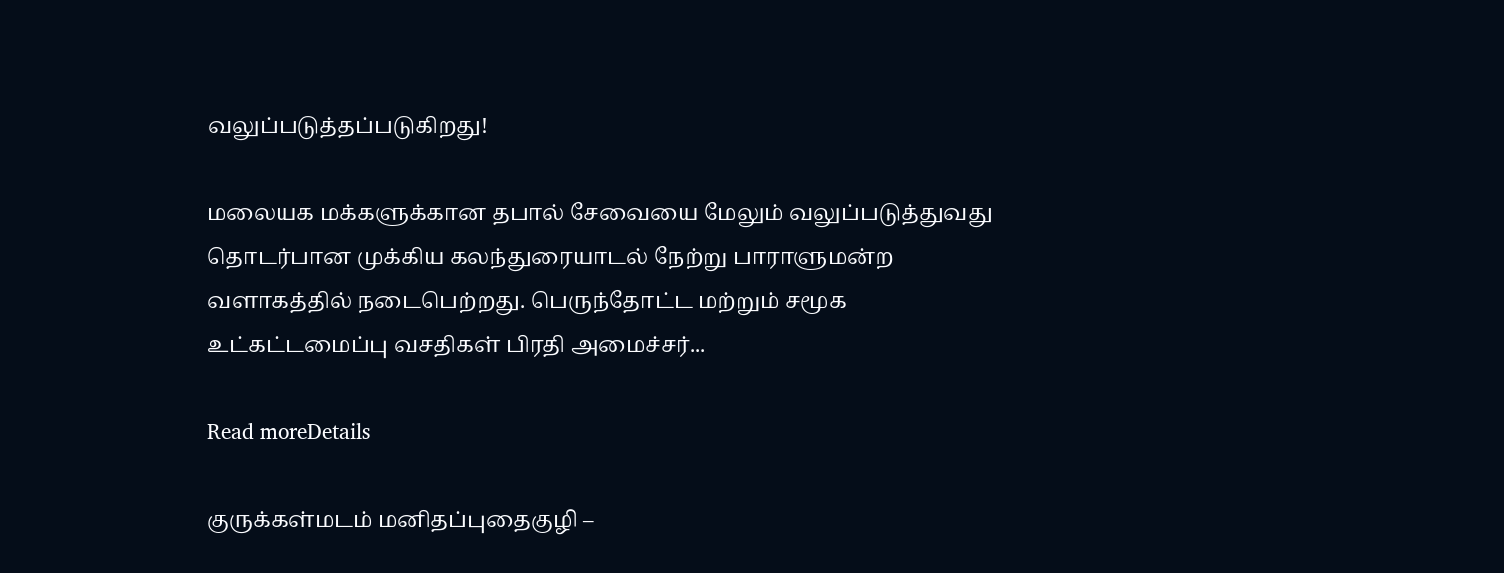வலுப்படுத்தப்படுகிறது!

மலையக மக்களுக்கான தபால் சேவையை மேலும் வலுப்படுத்துவது தொடர்பான முக்கிய கலந்துரையாடல் நேற்று பாராளுமன்ற வளாகத்தில் நடைபெற்றது. பெருந்தோட்ட மற்றும் சமூக உட்கட்டமைப்பு வசதிகள் பிரதி அமைச்சர்...

Read moreDetails

குருக்கள்மடம் மனிதப்புதைகுழி –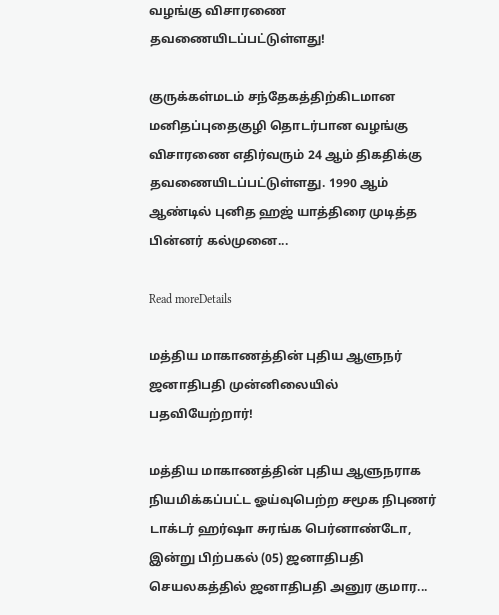வழங்கு விசாரணை தவணையிடப்பட்டுள்ளது!

குருக்கள்மடம் சந்தேகத்திற்கிடமான மனிதப்புதைகுழி தொடர்பான வழங்கு விசாரணை எதிர்வரும் 24 ஆம் திகதிக்கு தவணையிடப்பட்டுள்ளது. 1990 ஆம் ஆண்டில் புனித ஹஜ் யாத்திரை முடித்த பின்னர் கல்முனை...

Read moreDetails

மத்திய மாகாணத்தின் புதிய ஆளுநர் ஜனாதிபதி முன்னிலையில் பதவியேற்றார்!

மத்திய மாகாணத்தின் புதிய ஆளுநராக நியமிக்கப்பட்ட ஓய்வுபெற்ற சமூக நிபுணர் டாக்டர் ஹர்ஷா சுரங்க பெர்னாண்டோ, இன்று பிற்பகல் (05) ஜனாதிபதி செயலகத்தில் ஜனாதிபதி அனுர குமார...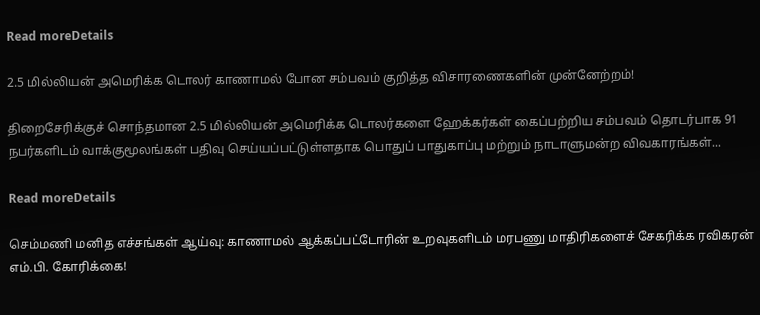Read moreDetails

2.5 மில்லியன் அமெரிக்க டொலர் காணாமல் போன சம்பவம் குறித்த விசாரணைகளின் முன்னேற்றம்!

திறைசேரிக்குச் சொந்தமான 2.5 மில்லியன் அமெரிக்க டொலர்களை ஹேக்கர்கள் கைப்பற்றிய சம்பவம் தொடர்பாக 91 நபர்களிடம் வாக்குமூலங்கள் பதிவு செய்யப்பட்டுள்ளதாக பொதுப் பாதுகாப்பு மற்றும் நாடாளுமன்ற விவகாரங்கள்...

Read moreDetails

செம்மணி மனித எச்சங்கள் ஆய்வு: காணாமல் ஆக்கப்பட்டோரின் உறவுகளிடம் மரபணு மாதிரிகளைச் சேகரிக்க ரவிகரன் எம்.பி. கோரிக்கை!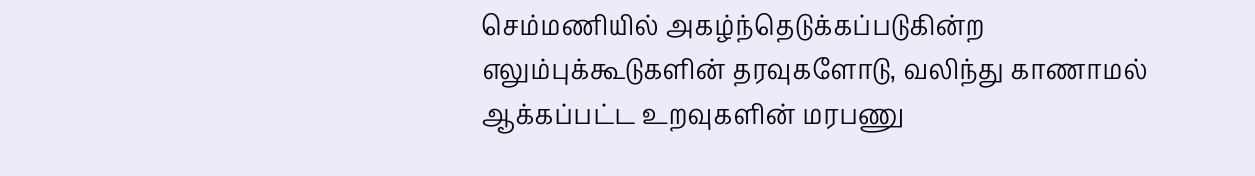செம்மணியில் அகழ்ந்தெடுக்கப்படுகின்ற எலும்புக்கூடுகளின் தரவுகளோடு, வலிந்து காணாமல் ஆக்கப்பட்ட உறவுகளின் மரபணு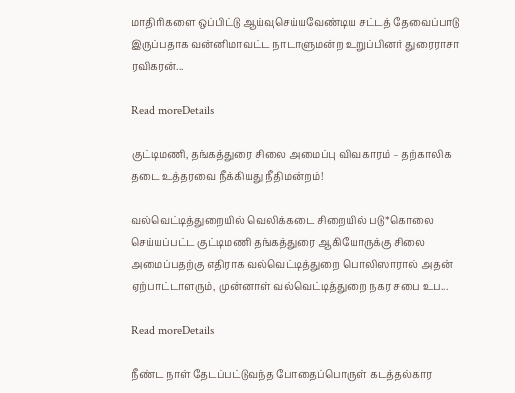மாதிரிகளை ஒப்பிட்டு ஆய்வுசெய்யவேண்டிய சட்டத் தேவைப்பாடு இருப்பதாக வன்னிமாவட்ட நாடாளுமன்ற உறுப்பினர் துரைராசா ரவிகரன்...

Read moreDetails

குட்டிமணி, தங்கத்துரை சிலை அமைப்பு விவகாரம் – தற்காலிக தடை உத்தரவை நீக்கியது நீதிமன்றம்!

வல்வெட்டித்துறையில் வெலிக்கடை சிறையில் படு*கொலை செய்யப்பட்ட குட்டிமணி தங்கத்துரை ஆகியோருக்கு சிலை அமைப்பதற்கு எதிராக வல்வெட்டித்துறை பொலிஸாரால் அதன் ஏற்பாட்டாளரும், முன்னாள் வல்வெட்டித்துறை நகர சபை உப...

Read moreDetails

நீண்ட நாள் தேடப்பட்டுவந்த போதைப்பொருள் கடத்தல்கார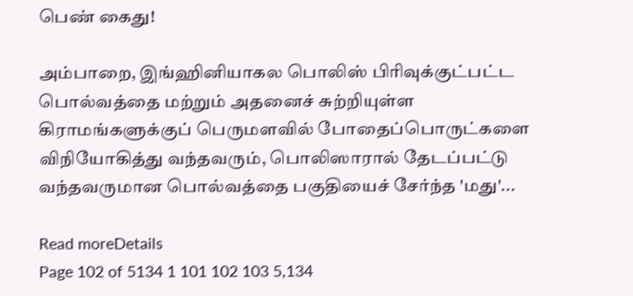பெண் கைது!

அம்பாறை, இங்ஹினியாகல பொலிஸ் பிரிவுக்குட்பட்ட பொல்வத்தை மற்றும் அதனைச் சுற்றியுள்ள கிராமங்களுக்குப் பெருமளவில் போதைப்பொருட்களை விநியோகித்து வந்தவரும், பொலிஸாரால் தேடப்பட்டு வந்தவருமான பொல்வத்தை பகுதியைச் சேர்ந்த 'மது'...

Read moreDetails
Page 102 of 5134 1 101 102 103 5,134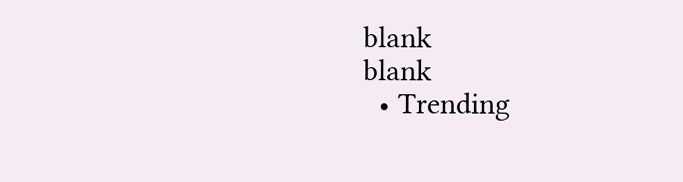blank
blank
  • Trending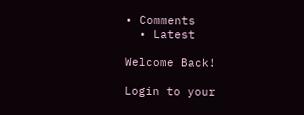• Comments
  • Latest

Welcome Back!

Login to your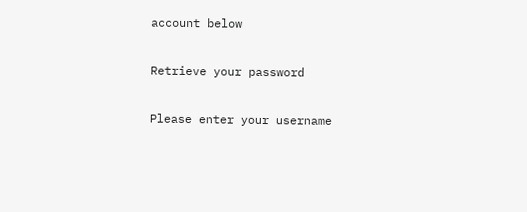account below

Retrieve your password

Please enter your username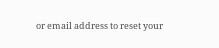or email address to reset your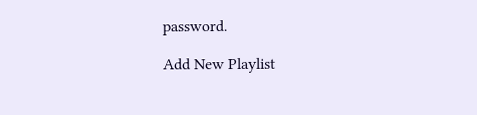password.

Add New Playlist